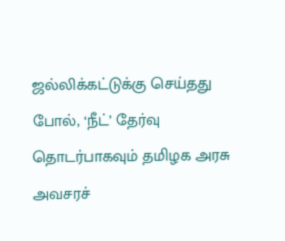ஜல்லிக்கட்டுக்கு செய்தது போல், ‘நீட்’ தேர்வு தொடர்பாகவும் தமிழக அரசு அவசரச்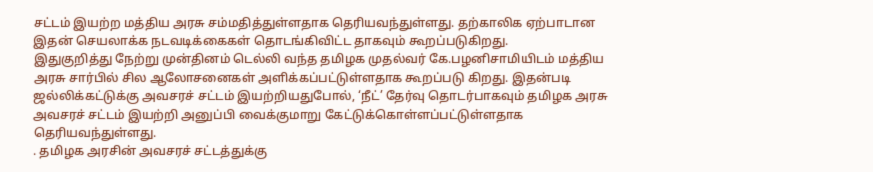சட்டம் இயற்ற மத்திய அரசு சம்மதித்துள்ளதாக தெரியவந்துள்ளது. தற்காலிக ஏற்பாடான இதன் செயலாக்க நடவடிக்கைகள் தொடங்கிவிட்ட தாகவும் கூறப்படுகிறது.
இதுகுறித்து நேற்று முன்தினம் டெல்லி வந்த தமிழக முதல்வர் கே.பழனிசாமியிடம் மத்திய அரசு சார்பில் சில ஆலோசனைகள் அளிக்கப்பட்டுள்ளதாக கூறப்படு கிறது. இதன்படி ஜல்லிக்கட்டுக்கு அவசரச் சட்டம் இயற்றியதுபோல், ‘நீட்’ தேர்வு தொடர்பாகவும் தமிழக அரசு அவசரச் சட்டம் இயற்றி அனுப்பி வைக்குமாறு கேட்டுக்கொள்ளப்பட்டுள்ளதாக தெரியவந்துள்ளது.
. தமிழக அரசின் அவசரச் சட்டத்துக்கு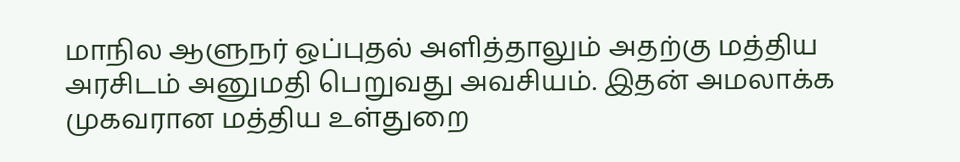மாநில ஆளுநர் ஒப்புதல் அளித்தாலும் அதற்கு மத்திய அரசிடம் அனுமதி பெறுவது அவசியம். இதன் அமலாக்க முகவரான மத்திய உள்துறை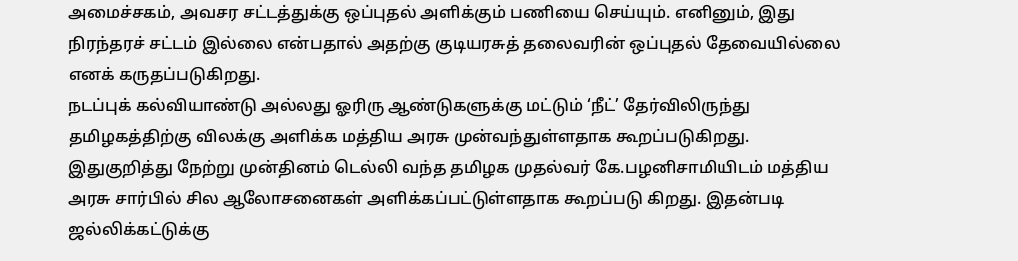அமைச்சகம், அவசர சட்டத்துக்கு ஒப்புதல் அளிக்கும் பணியை செய்யும். எனினும், இது நிரந்தரச் சட்டம் இல்லை என்பதால் அதற்கு குடியரசுத் தலைவரின் ஒப்புதல் தேவையில்லை எனக் கருதப்படுகிறது.
நடப்புக் கல்வியாண்டு அல்லது ஓரிரு ஆண்டுகளுக்கு மட்டும் ‘நீட்’ தேர்விலிருந்து தமிழகத்திற்கு விலக்கு அளிக்க மத்திய அரசு முன்வந்துள்ளதாக கூறப்படுகிறது.
இதுகுறித்து நேற்று முன்தினம் டெல்லி வந்த தமிழக முதல்வர் கே.பழனிசாமியிடம் மத்திய அரசு சார்பில் சில ஆலோசனைகள் அளிக்கப்பட்டுள்ளதாக கூறப்படு கிறது. இதன்படி ஜல்லிக்கட்டுக்கு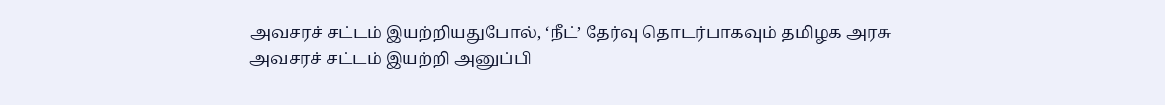அவசரச் சட்டம் இயற்றியதுபோல், ‘நீட்’ தேர்வு தொடர்பாகவும் தமிழக அரசு அவசரச் சட்டம் இயற்றி அனுப்பி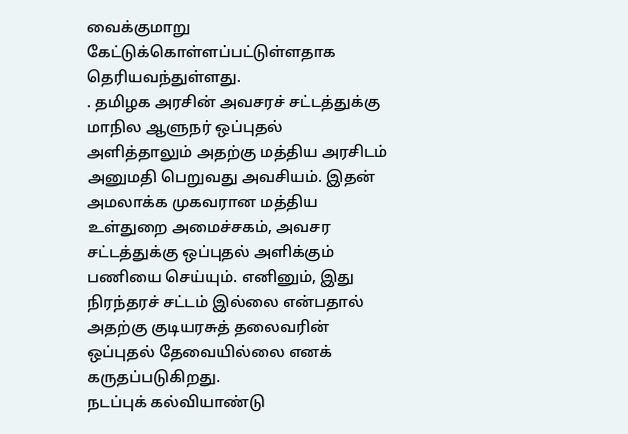வைக்குமாறு கேட்டுக்கொள்ளப்பட்டுள்ளதாக தெரியவந்துள்ளது.
. தமிழக அரசின் அவசரச் சட்டத்துக்கு மாநில ஆளுநர் ஒப்புதல் அளித்தாலும் அதற்கு மத்திய அரசிடம் அனுமதி பெறுவது அவசியம். இதன் அமலாக்க முகவரான மத்திய உள்துறை அமைச்சகம், அவசர சட்டத்துக்கு ஒப்புதல் அளிக்கும் பணியை செய்யும். எனினும், இது நிரந்தரச் சட்டம் இல்லை என்பதால் அதற்கு குடியரசுத் தலைவரின் ஒப்புதல் தேவையில்லை எனக் கருதப்படுகிறது.
நடப்புக் கல்வியாண்டு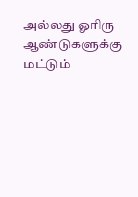அல்லது ஓரிரு ஆண்டுகளுக்கு மட்டும்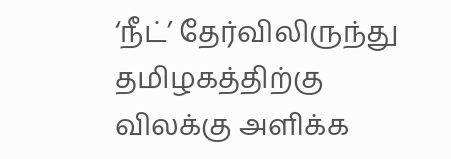‘நீட்’ தேர்விலிருந்து தமிழகத்திற்கு விலக்கு அளிக்க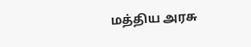மத்திய அரசு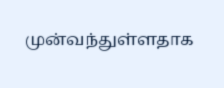முன்வந்துள்ளதாக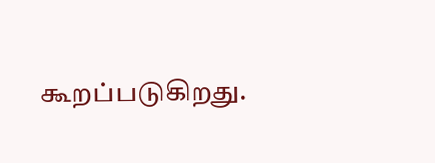கூறப்படுகிறது.